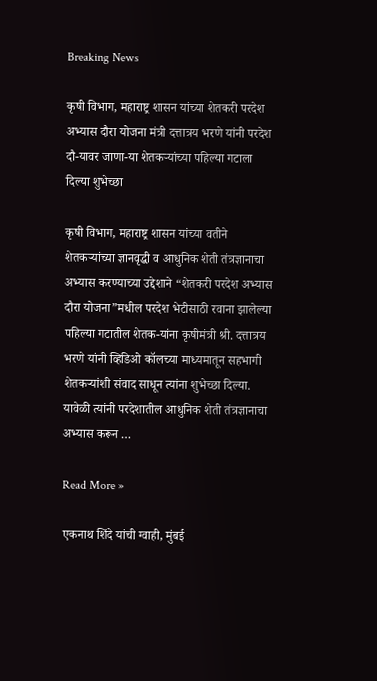Breaking News

कृषी विभाग, महाराष्ट्र शासन यांच्या शेतकरी परदेश अभ्यास दौरा योजना मंत्री दत्तात्रय भरणे यांनी परदेश दौ-यावर जाणा-या शेतकऱ्यांच्या पहिल्या गटाला दिल्या शुभेच्छा

कृषी विभाग, महाराष्ट्र शासन यांच्या वतीने शेतकऱ्यांच्या ज्ञानवृद्धी व आधुनिक शेती तंत्रज्ञानाचा अभ्यास करण्याच्या उद्देशाने “शेतकरी परदेश अभ्यास दौरा योजना”मधील परदेश भेटीसाठी रवाना झालेल्या पहिल्या गटातील शेतक-यांना कृषीमंत्री श्री. दत्तात्रय भरणे यांनी व्हिडिओ कॉलच्या माध्यमातून सहभागी शेतकऱ्यांशी संवाद साधून त्यांना शुभेच्छा दिल्या. यावेळी त्यांनी परदेशातील आधुनिक शेती तंत्रज्ञानाचा अभ्यास करून …

Read More »

एकनाथ शिंदे यांची ग्वाही, मुंबई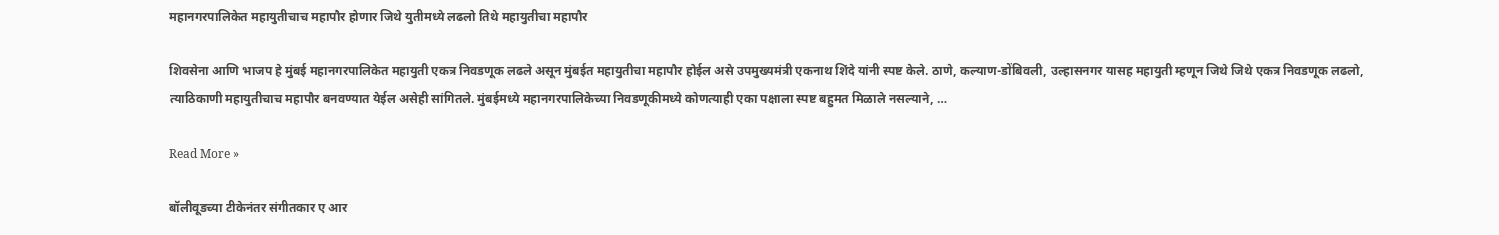महानगरपालिकेत महायुतीचाच महापौर होणार जिथे युतीमध्ये लढलो तिथे महायुतीचा महापौर

शिवसेना आणि भाजप हे मुंबई महानगरपालिकेत महायुती एकत्र निवडणूक लढले असून मुंबईत महायुतीचा महापौर होईल असे उपमुख्यमंत्री एकनाथ शिंदे यांनी स्पष्ट केले. ठाणे, कल्याण-डोंबिवली, उल्हासनगर यासह महायुती म्हणून जिथे जिथे एकत्र निवडणूक लढलो, त्याठिकाणी महायुतीचाच महापौर बनवण्यात येईल असेही सांगितले. मुंबईमध्ये महानगरपालिकेच्या निवडणूकीमध्ये कोणत्याही एका पक्षाला स्पष्ट बहुमत मिळाले नसल्याने, …

Read More »

बॉलीवूडच्या टीकेनंतर संगीतकार ए आर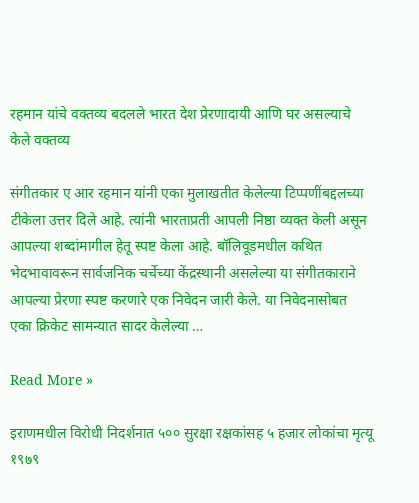रहमान यांचे वक्तव्य बदलले भारत देश प्रेरणादायी आणि घर असल्याचे केले वक्तव्य

संगीतकार ए आर रहमान यांनी एका मुलाखतीत केलेल्या टिप्पणींबद्दलच्या टीकेला उत्तर दिले आहे. त्यांनी भारताप्रती आपली निष्ठा व्यक्त केली असून आपल्या शब्दांमागील हेतू स्पष्ट केला आहे. बॉलिवूडमधील कथित भेदभावावरून सार्वजनिक चर्चेच्या केंद्रस्थानी असलेल्या या संगीतकाराने आपल्या प्रेरणा स्पष्ट करणारे एक निवेदन जारी केले. या निवेदनासोबत एका क्रिकेट सामन्यात सादर केलेल्या …

Read More »

इराणमधील विरोधी निदर्शनात ५०० सुरक्षा रक्षकांसह ५ हजार लोकांचा मृत्यू १९७९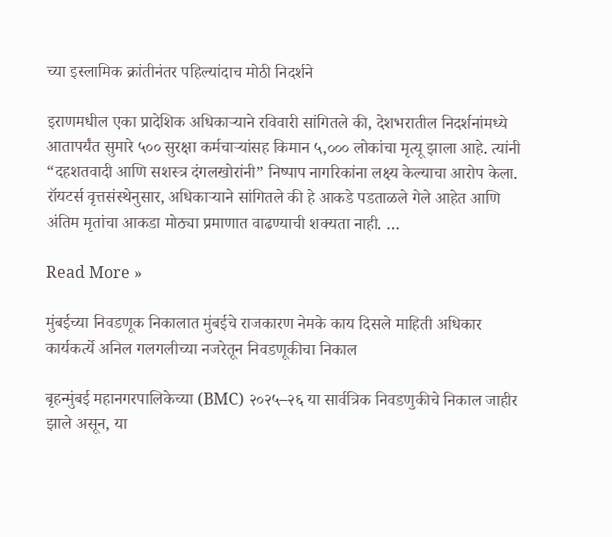च्या इस्लामिक क्रांतीनंतर पहिल्यांदाच मोठी निदर्शने

इराणमधील एका प्रादेशिक अधिकाऱ्याने रविवारी सांगितले की, देशभरातील निदर्शनांमध्ये आतापर्यंत सुमारे ५०० सुरक्षा कर्मचाऱ्यांसह किमान ५,००० लोकांचा मृत्यू झाला आहे. त्यांनी “दहशतवादी आणि सशस्त्र दंगलखोरांनी” निष्पाप नागरिकांना लक्ष्य केल्याचा आरोप केला. रॉयटर्स वृत्तसंस्थेनुसार, अधिकाऱ्याने सांगितले की हे आकडे पडताळले गेले आहेत आणि अंतिम मृतांचा आकडा मोठ्या प्रमाणात वाढण्याची शक्यता नाही. …

Read More »

मुंबईच्या निवडणूक निकालात मुंबईचे राजकारण नेमके काय दिसले माहिती अधिकार कार्यकर्त्ये अनिल गलगलीच्या नजरेतून निवडणूकीचा निकाल

बृहन्मुंबई महानगरपालिकेच्या (BMC) २०२५–२६ या सार्वत्रिक निवडणुकीचे निकाल जाहीर झाले असून, या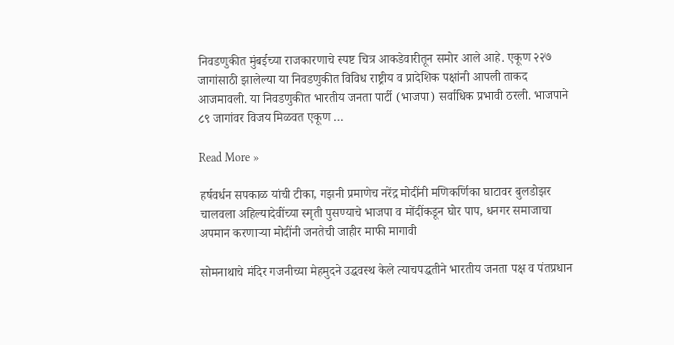निवडणुकीत मुंबईच्या राजकारणाचे स्पष्ट चित्र आकडेवारीतून समोर आले आहे. एकूण २२७ जागांसाठी झालेल्या या निवडणुकीत विविध राष्ट्रीय व प्रादेशिक पक्षांनी आपली ताकद आजमावली. या निवडणुकीत भारतीय जनता पार्टी (भाजपा) सर्वाधिक प्रभावी ठरली. भाजपाने ८९ जागांवर विजय मिळवत एकूण …

Read More »

हर्षवर्धन सपकाळ यांची टीका, गझनी प्रमाणेच नरेंद्र मोदींनी मणिकर्णिका घाटावर बुलडोझर चालवला अहिल्यादेवींच्या स्मृती पुसण्याचे भाजपा व मोंदींकडून घोर पाप, धनगर समाजाचा अपमान करणाऱ्या मोदींनी जनतेची जाहीर माफी मागावी

सोमनाथाचे मंदिर गजनीच्या मेहमुदने उद्धवस्थ केले त्याचपद्धतीने भारतीय जनता पक्ष व पंतप्रधान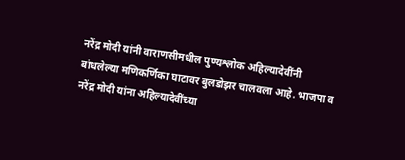नरेंद्र मोदी यांनी वाराणसीमधील पुण्यश्लोक अहिल्यादेवींनी बांधलेल्या मणिकर्णिका घाटावर बुलडोझर चालवला आहे. भाजपा व नरेंद्र मोदी यांना अहिल्यादेवींच्या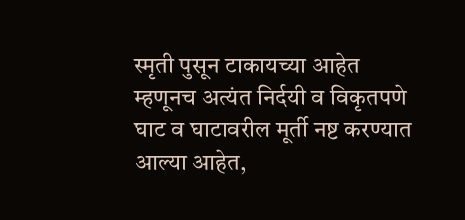स्मृती पुसून टाकायच्या आहेत म्हणूनच अत्यंत निर्दयी व विकृतपणे घाट व घाटावरील मूर्ती नष्ट करण्यात आल्या आहेत,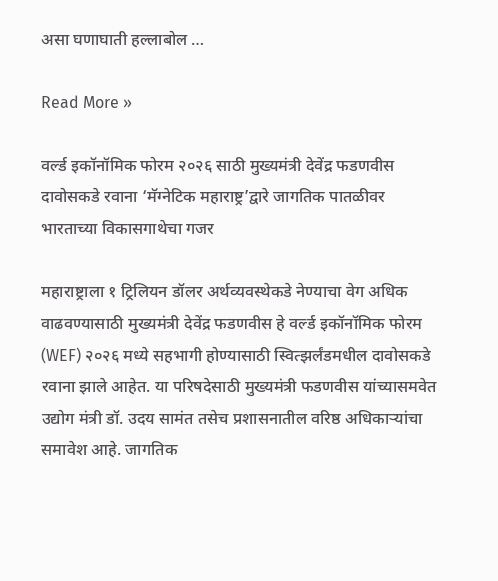असा घणाघाती हल्लाबोल …

Read More »

वर्ल्ड इकॉनॉमिक फोरम २०२६ साठी मुख्यमंत्री देवेंद्र फडणवीस दावोसकडे रवाना ‘मॅग्नेटिक महाराष्ट्र’द्वारे जागतिक पातळीवर भारताच्या विकासगाथेचा गजर

महाराष्ट्राला १ ट्रिलियन डॉलर अर्थव्यवस्थेकडे नेण्याचा वेग अधिक वाढवण्यासाठी मुख्यमंत्री देवेंद्र फडणवीस हे वर्ल्ड इकॉनॉमिक फोरम (WEF) २०२६ मध्ये सहभागी होण्यासाठी स्वित्झर्लंडमधील दावोसकडे रवाना झाले आहेत. या परिषदेसाठी मुख्यमंत्री फडणवीस यांच्यासमवेत उद्योग मंत्री डॉ. उदय सामंत तसेच प्रशासनातील वरिष्ठ अधिकाऱ्यांचा समावेश आहे. जागतिक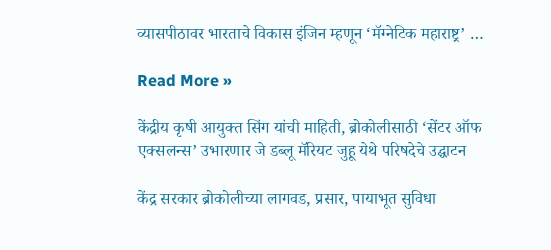व्यासपीठावर भारताचे विकास इंजिन म्हणून ‘मॅग्नेटिक महाराष्ट्र’ …

Read More »

केंद्रीय कृषी आयुक्त सिंग यांची माहिती, ब्रोकोलीसाठी ‘सेंटर ऑफ एक्सलन्स’ उभारणार जे डब्लू मॅरियट जुहू येथे परिषदेचे उद्घाटन

केंद्र सरकार ब्रोकोलीच्या लागवड, प्रसार, पायाभूत सुविधा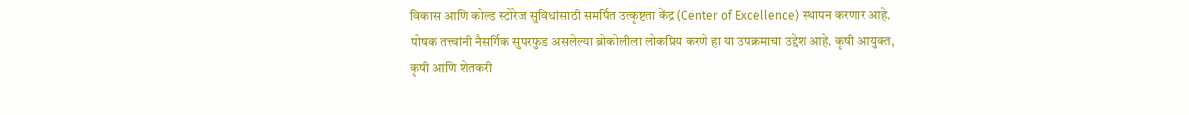विकास आणि कोल्ड स्टोरेज सुविधांसाठी समर्पित उत्कृष्टता केंद्र (Center of Excellence) स्थापन करणार आहे. पोषक तत्त्वांनी नैसर्गिक सुपरफुड असलेल्या ब्रोकोलीला लोकप्रिय करणे हा या उपक्रमाचा उद्देश आहे. कृषी आयुक्त, कृषी आणि शेतकरी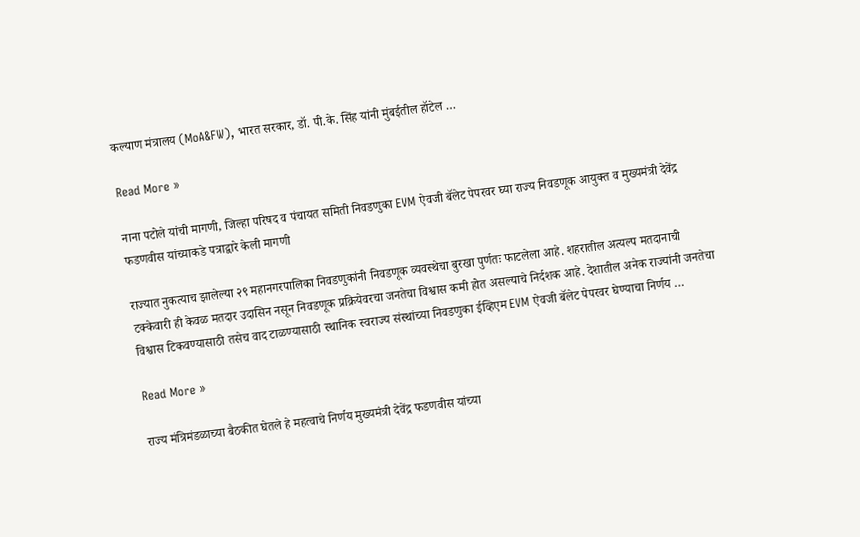कल्याण मंत्रालय (MoA&FW), भारत सरकार, डॉ. पी.के. सिंह यांनी मुंबईतील हॉटेल …

Read More »

नाना पटोले यांची मागणी, जिल्हा परिषद व पंचायत समिती निवडणुका EVM ऐवजी बॅलेट पेपरवर घ्या राज्य निवडणूक आयुक्त व मुख्यमंत्री देवेंद्र फडणवीस यांच्याकडे पत्राद्वारे केली मागणी

राज्यात नुकत्याच झालेल्या २९ महानगरपालिका निवडणुकांनी निवडणूक व्यवस्थेचा बुरखा पुर्णतः फाटलेला आहे. शहरातील अत्यल्प मतदानाची टक्केवारी ही केवळ मतदार उदासिन नसून निवडणूक प्रक्रियेवरचा जनतेचा विश्वास कमी होत असल्याचे निर्दशक आहे. देशातील अनेक राज्यांनी जनतेचा विश्वास टिकवण्यासाठी तसेच वाद टाळण्यासाठी स्थानिक स्वराज्य संस्थांच्या निवडणुका ईव्हिएम EVM ऐवजी बॅलेट पेपरवर घेण्याचा निर्णय …

Read More »

राज्य मंत्रिमंडळाच्या बैठकीत घेतले हे महत्वाचे निर्णय मुख्यमंत्री देवेंद्र फडणवीस यांच्या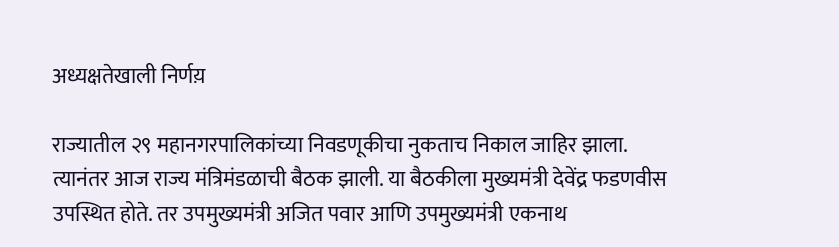अध्यक्षतेखाली निर्णय़

राज्यातील २९ महानगरपालिकांच्या निवडणूकीचा नुकताच निकाल जाहिर झाला. त्यानंतर आज राज्य मंत्रिमंडळाची बैठक झाली. या बैठकीला मुख्यमंत्री देवेंद्र फडणवीस उपस्थित होते. तर उपमुख्यमंत्री अजित पवार आणि उपमुख्यमंत्री एकनाथ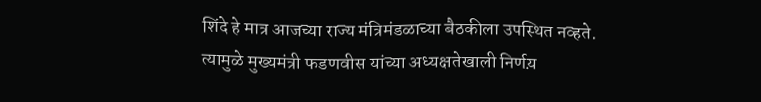शिंदे हे मात्र आजच्या राज्य मंत्रिमंडळाच्या बैठकीला उपस्थित नव्हते. त्यामुळे मुख्यमंत्री फडणवीस यांच्या अध्यक्षतेखाली निर्णय़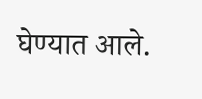घेण्यात आले.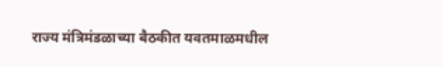राज्य मंत्रिमंडळाच्या बैठकीत यवतमाळमधील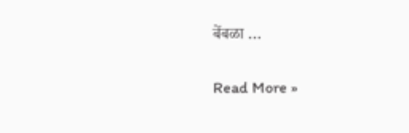बेंबळा …

Read More »